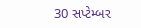30 સપ્ટેમ્બર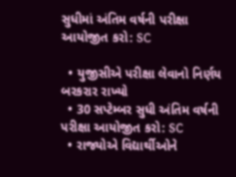સુધીમાં અંતિમ વર્ષની પરીક્ષા આયોજીત કરો: SC

  • યુજીસીએ પરીક્ષા લેવાનો નિર્ણય બરકરાર રાખ્યો
  • 30 સપ્ટેમ્બર સુધી અંતિમ વર્ષની પરીક્ષા આયોજીત કરો: SC
  • રાજ્યોએ વિદ્યાર્થીઓને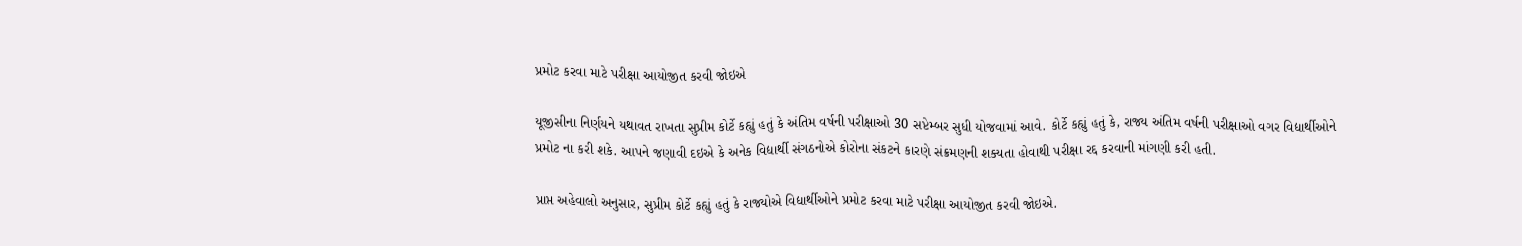પ્રમોટ કરવા માટે પરીક્ષા આયોજીત કરવી જોઇએ

યૂજીસીના નિર્ણયને યથાવત રાખતા સુપ્રીમ કોર્ટે કહ્યું હતું કે અંતિમ વર્ષની પરીક્ષાઓ 30 સપ્ટેમ્બર સુધી યોજવામાં આવે. કોર્ટે કહ્યું હતું કે, રાજ્ય અંતિમ વર્ષની પરીક્ષાઓ વગર વિદ્યાર્થીઓને પ્રમોટ ના કરી શકે. આપને જણાવી દઇએ કે અનેક વિદ્યાર્થી સંગઠનોએ કોરોના સંકટને કારણે સંક્રમણની શક્યતા હોવાથી પરીક્ષા રદ્દ કરવાની માંગણી કરી હતી.

પ્રાપ્ત અહેવાલો અનુસાર, સુપ્રીમ કોર્ટે કહ્યું હતું કે રાજ્યોએ વિદ્યાર્થીઓને પ્રમોટ કરવા માટે પરીક્ષા આયોજીત કરવી જોઇએ.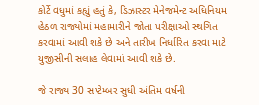કોર્ટે વધુમાં કહ્યું હતું કે, ડિઝાસ્ટર મેનેજમેન્ટ અધિનિયમ હેઠળ રાજ્યોમાં મહામારીને જોતા પરીક્ષાઓ સ્થગિત કરવામાં આવી શકે છે અને તારીખ નિર્ધારિત કરવા માટે યુજીસીની સલાહ લેવામાં આવી શકે છે.

જે રાજ્ય 30 સપ્ટેમ્બર સુધી અંતિમ વર્ષની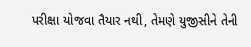પરીક્ષા યોજવા તૈયાર નથી, તેમણે યુજીસીને તેની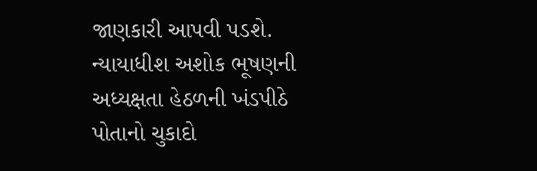જાણકારી આપવી પડશે. ન્યાયાધીશ અશોક ભૂષણની અધ્યક્ષતા હેઠળની ખંડપીઠે પોતાનો ચુકાદો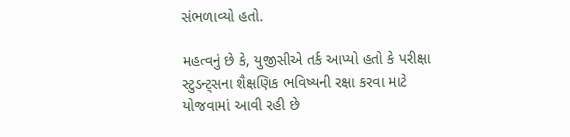સંભળાવ્યો હતો.

મહત્વનું છે કે, યુજીસીએ તર્ક આપ્યો હતો કે પરીક્ષા સ્ટુડન્ટ્સના શૈક્ષણિક ભવિષ્યની રક્ષા કરવા માટે યોજવામાં આવી રહી છે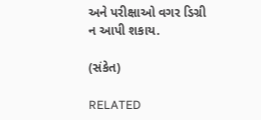અને પરીક્ષાઓ વગર ડિગ્રી ન આપી શકાય.

(સંકેત)

RELATED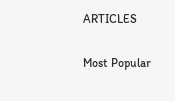ARTICLES

Most Popular